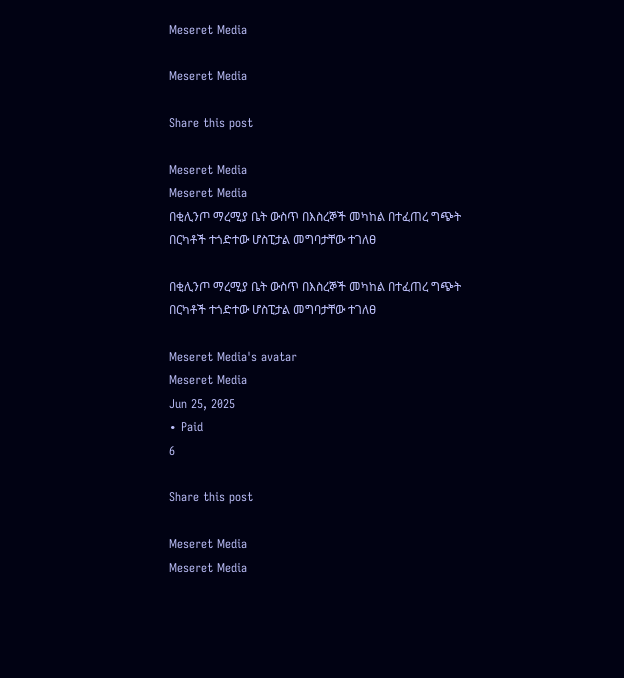Meseret Media

Meseret Media

Share this post

Meseret Media
Meseret Media
በቂሊንጦ ማረሚያ ቤት ውስጥ በእስረኞች መካከል በተፈጠረ ግጭት በርካቶች ተጎድተው ሆስፒታል መግባታቸው ተገለፀ

በቂሊንጦ ማረሚያ ቤት ውስጥ በእስረኞች መካከል በተፈጠረ ግጭት በርካቶች ተጎድተው ሆስፒታል መግባታቸው ተገለፀ

Meseret Media's avatar
Meseret Media
Jun 25, 2025
∙ Paid
6

Share this post

Meseret Media
Meseret Media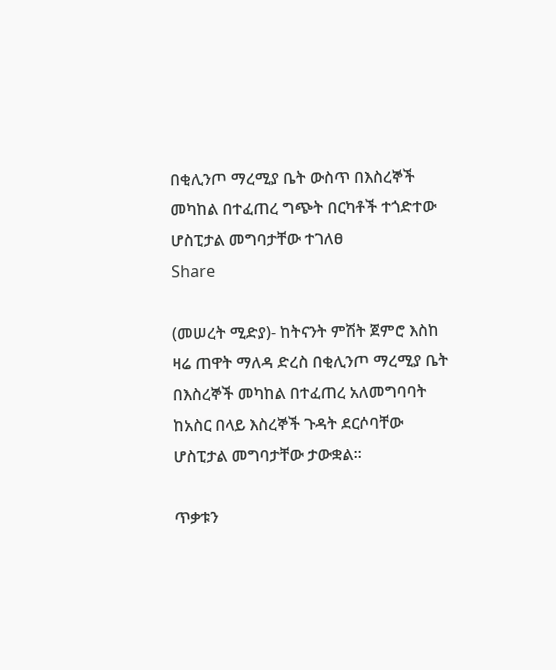በቂሊንጦ ማረሚያ ቤት ውስጥ በእስረኞች መካከል በተፈጠረ ግጭት በርካቶች ተጎድተው ሆስፒታል መግባታቸው ተገለፀ
Share

(መሠረት ሚድያ)- ከትናንት ምሽት ጀምሮ እስከ ዛሬ ጠዋት ማለዳ ድረስ በቂሊንጦ ማረሚያ ቤት በእስረኞች መካከል በተፈጠረ አለመግባባት ከአስር በላይ እስረኞች ጉዳት ደርሶባቸው ሆስፒታል መግባታቸው ታውቋል።

ጥቃቱን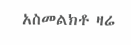አስመልክቶ ዛሬ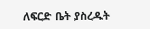ለፍርድ ቤት ያስረዱት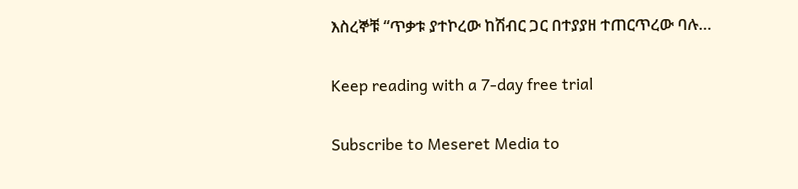እስረኞቹ “ጥቃቱ ያተኮረው ከሽብር ጋር በተያያዘ ተጠርጥረው ባሉ…

Keep reading with a 7-day free trial

Subscribe to Meseret Media to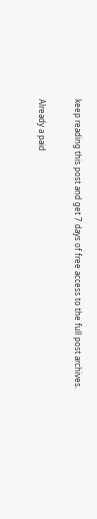keep reading this post and get 7 days of free access to the full post archives.

Already a paid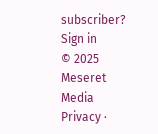subscriber? Sign in
© 2025 Meseret Media
Privacy ∙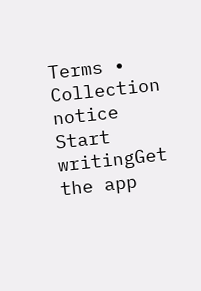Terms ∙ Collection notice
Start writingGet the app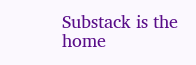Substack is the home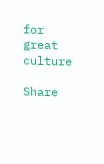for great culture

Share